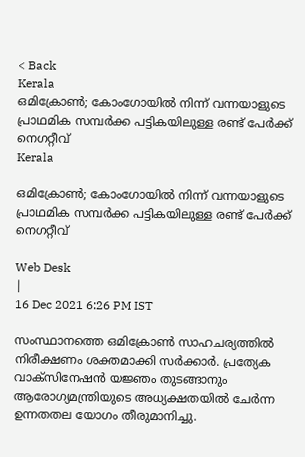< Back
Kerala
ഒമിക്രോൺ; കോംഗോയിൽ നിന്ന് വന്നയാളുടെ  പ്രാഥമിക സമ്പർക്ക പട്ടികയിലുള്ള രണ്ട് പേർക്ക് നെഗറ്റീവ്
Kerala

ഒമിക്രോൺ; കോംഗോയിൽ നിന്ന് വന്നയാളുടെ പ്രാഥമിക സമ്പർക്ക പട്ടികയിലുള്ള രണ്ട് പേർക്ക് നെഗറ്റീവ്

Web Desk
|
16 Dec 2021 6:26 PM IST

സംസ്ഥാനത്തെ ഒമിക്രോണ്‍ സാഹചര്യത്തില്‍ നിരീക്ഷണം ശക്തമാക്കി സര്‍ക്കാര്‍. പ്രത്യേക വാക്സിനേഷന്‍ യജ്ഞം തുടങ്ങാനും ആരോഗ്യമന്ത്രിയുടെ അധ്യക്ഷതയില്‍ ചേര്‍ന്ന ഉന്നതതല യോഗം തീരുമാനിച്ചു.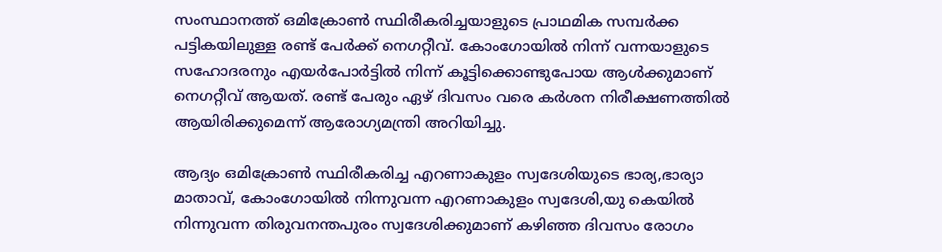സംസ്ഥാനത്ത് ഒമിക്രോൺ സ്ഥിരീകരിച്ചയാളുടെ പ്രാഥമിക സമ്പർക്ക പട്ടികയിലുള്ള രണ്ട് പേർക്ക് നെഗറ്റീവ്. കോംഗോയിൽ നിന്ന് വന്നയാളുടെ സഹോദരനും എയർപോർട്ടിൽ നിന്ന് കൂട്ടിക്കൊണ്ടുപോയ ആൾക്കുമാണ് നെഗറ്റീവ് ആയത്. രണ്ട് പേരും ഏഴ് ദിവസം വരെ കർശന നിരീക്ഷണത്തിൽ ആയിരിക്കുമെന്ന് ആരോഗ്യമന്ത്രി അറിയിച്ചു.

ആദ്യം ഒമിക്രോൺ സ്ഥിരീകരിച്ച എറണാകുളം സ്വദേശിയുടെ ഭാര്യ,ഭാര്യാ മാതാവ്, കോംഗോയിൽ നിന്നുവന്ന എറണാകുളം സ്വദേശി,യു കെയിൽ നിന്നുവന്ന തിരുവനന്തപുരം സ്വദേശിക്കുമാണ് കഴിഞ്ഞ ദിവസം രോഗം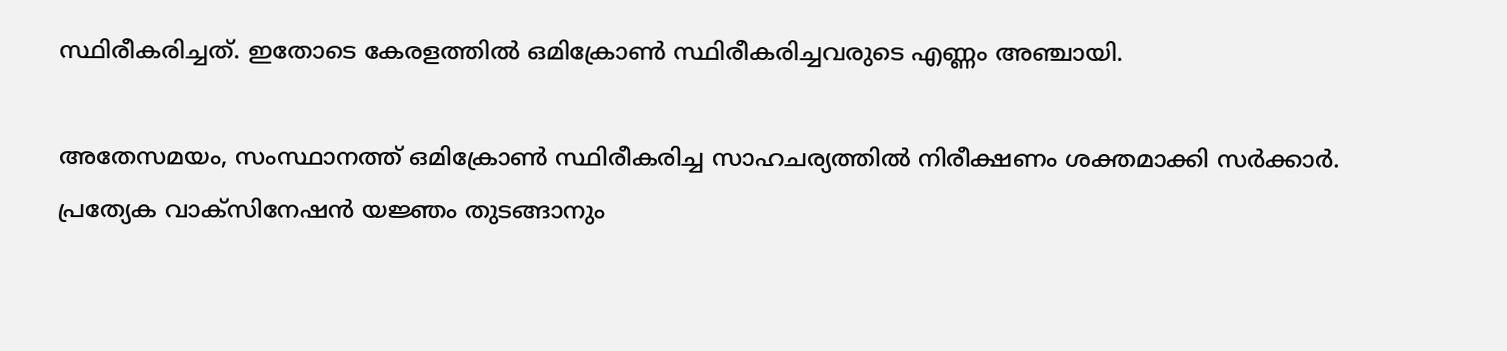സ്ഥിരീകരിച്ചത്. ഇതോടെ കേരളത്തിൽ ഒമിക്രോൺ സ്ഥിരീകരിച്ചവരുടെ എണ്ണം അഞ്ചായി.

അതേസമയം, സംസ്ഥാനത്ത് ഒമിക്രോണ്‍ സ്ഥിരീകരിച്ച സാഹചര്യത്തില്‍ നിരീക്ഷണം ശക്തമാക്കി സര്‍ക്കാര്‍. പ്രത്യേക വാക്സിനേഷന്‍ യജ്ഞം തുടങ്ങാനും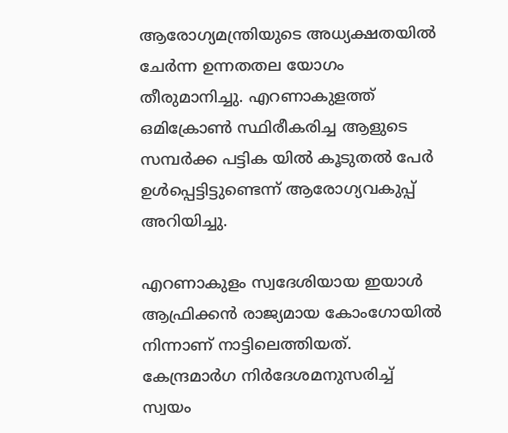ആരോഗ്യമന്ത്രിയുടെ അധ്യക്ഷതയില്‍ ചേര്‍ന്ന ഉന്നതതല യോഗം തീരുമാനിച്ചു. എറണാകുളത്ത് ഒമിക്രോണ്‍ സ്ഥിരീകരിച്ച ആളുടെ സമ്പര്‍ക്ക പട്ടിക യിൽ കൂടുതൽ പേർ ഉൾപ്പെട്ടിട്ടുണ്ടെന്ന് ആരോഗ്യവകുപ്പ് അറിയിച്ചു.

എറണാകുളം സ്വദേശിയായ ഇയാള്‍ ആഫ്രിക്കന്‍ രാജ്യമായ കോംഗോയില്‍ നിന്നാണ് നാട്ടിലെത്തിയത്. കേന്ദ്രമാര്‍ഗ നിര്‍ദേശമനുസരിച്ച് സ്വയം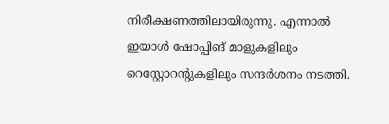നിരീക്ഷണത്തിലായിരുന്നു. എന്നാല്‍ ഇയാള്‍ ഷോപ്പിങ് മാളുകളിലും റെസ്റ്റോറന്റുകളിലും സന്ദര്‍ശനം നടത്തി.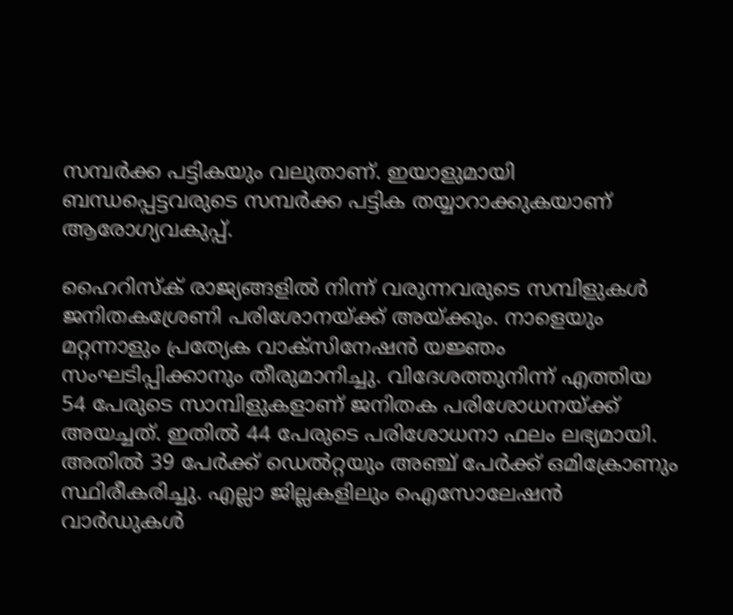സമ്പര്‍ക്ക പട്ടികയും വലുതാണ്. ഇയാളുമായി ബന്ധപ്പെട്ടവരുടെ സമ്പര്‍ക്ക പട്ടിക തയ്യാറാക്കുകയാണ് ആരോഗ്യവകുപ്പ്.

ഹൈറിസ്ക് രാജ്യങ്ങളില്‍ നിന്ന് വരുന്നവരുടെ സമ്പിളുകള്‍ ജനിതകശ്രേണി പരിശോനയ്ക്ക് അയ്ക്കും. നാളെയും മറ്റന്നാളും പ്രത്യേക വാക്‌സിനേഷന്‍ യജ്ഞം സംഘടിപ്പിക്കാനും തീരുമാനിച്ചു. വിദേശത്തുനിന്ന് എത്തിയ 54 പേരുടെ സാമ്പിളുകളാണ് ജനിതക പരിശോധനയ്ക്ക് അയച്ചത്. ഇതില്‍ 44 പേരുടെ പരിശോധനാ ഫലം ലഭ്യമായി. അതില്‍ 39 പേര്‍ക്ക് ഡെല്‍റ്റയും അഞ്ച് പേര്‍ക്ക് ഒമിക്രോണും സ്ഥിരീകരിച്ചു. എല്ലാ ജില്ലകളിലും ഐസോലേഷന്‍ വാര്‍ഡുകള്‍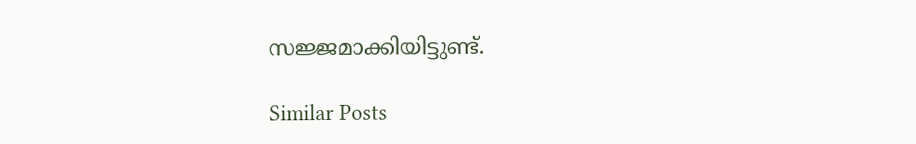സജ്ജമാക്കിയിട്ടുണ്ട്.

Similar Posts